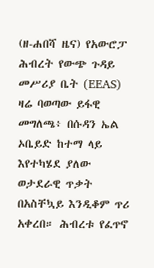(ዘ-ሐበሻ ዜና) የአውሮፓ ሕብረት የውጭ ጉዳይ መሥሪያ ቤት (EEAS) ዛሬ ባወጣው ይፋዊ መግለጫ፥ በሱዳን ኤል ኦቤይድ ከተማ ላይ እየተካሄደ ያለው ወታደራዊ ጥቃት በአስቸኳይ እንዲቆም ጥሪ አቀረበ። ሕብረቱ የፈጥኖ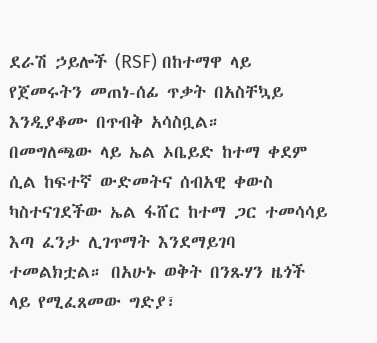ደራሽ ኃይሎች (RSF) በከተማዋ ላይ የጀመሩትን መጠነ-ሰፊ ጥቃት በአስቸኳይ እንዲያቆሙ በጥብቅ አሳስቧል።
በመግለጫው ላይ ኤል ኦቤይድ ከተማ ቀደም ሲል ከፍተኛ ውድመትና ሰብአዊ ቀውስ ካስተናገደችው ኤል ፋሸር ከተማ ጋር ተመሳሳይ እጣ ፈንታ ሊገጥማት እንደማይገባ ተመልክቷል። በአሁኑ ወቅት በንጹሃን ዜጎች ላይ የሚፈጸመው ግድያ፣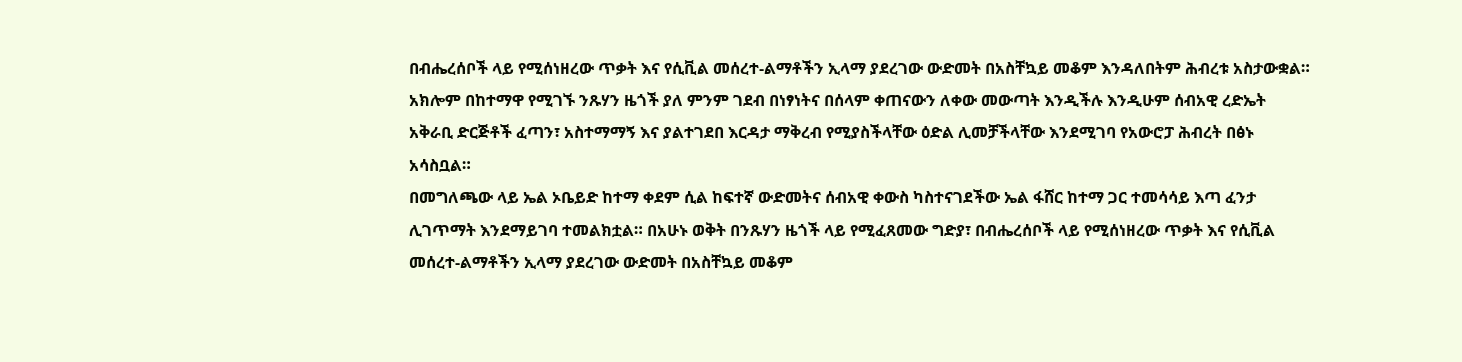በብሔረሰቦች ላይ የሚሰነዘረው ጥቃት እና የሲቪል መሰረተ-ልማቶችን ኢላማ ያደረገው ውድመት በአስቸኳይ መቆም እንዳለበትም ሕብረቱ አስታውቋል።
አክሎም በከተማዋ የሚገኙ ንጹሃን ዜጎች ያለ ምንም ገደብ በነፃነትና በሰላም ቀጠናውን ለቀው መውጣት እንዲችሉ እንዲሁም ሰብአዊ ረድኤት አቅራቢ ድርጅቶች ፈጣን፣ አስተማማኝ እና ያልተገደበ እርዳታ ማቅረብ የሚያስችላቸው ዕድል ሊመቻችላቸው እንደሚገባ የአውሮፓ ሕብረት በፅኑ አሳስቧል።
በመግለጫው ላይ ኤል ኦቤይድ ከተማ ቀደም ሲል ከፍተኛ ውድመትና ሰብአዊ ቀውስ ካስተናገደችው ኤል ፋሸር ከተማ ጋር ተመሳሳይ እጣ ፈንታ ሊገጥማት እንደማይገባ ተመልክቷል። በአሁኑ ወቅት በንጹሃን ዜጎች ላይ የሚፈጸመው ግድያ፣ በብሔረሰቦች ላይ የሚሰነዘረው ጥቃት እና የሲቪል መሰረተ-ልማቶችን ኢላማ ያደረገው ውድመት በአስቸኳይ መቆም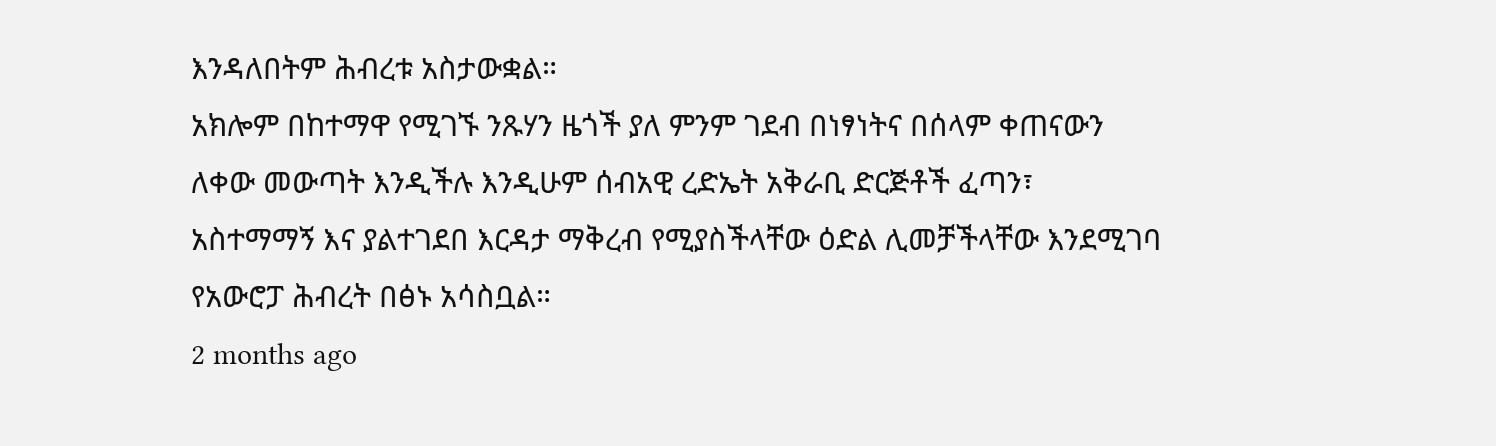እንዳለበትም ሕብረቱ አስታውቋል።
አክሎም በከተማዋ የሚገኙ ንጹሃን ዜጎች ያለ ምንም ገደብ በነፃነትና በሰላም ቀጠናውን ለቀው መውጣት እንዲችሉ እንዲሁም ሰብአዊ ረድኤት አቅራቢ ድርጅቶች ፈጣን፣ አስተማማኝ እና ያልተገደበ እርዳታ ማቅረብ የሚያስችላቸው ዕድል ሊመቻችላቸው እንደሚገባ የአውሮፓ ሕብረት በፅኑ አሳስቧል።
2 months ago